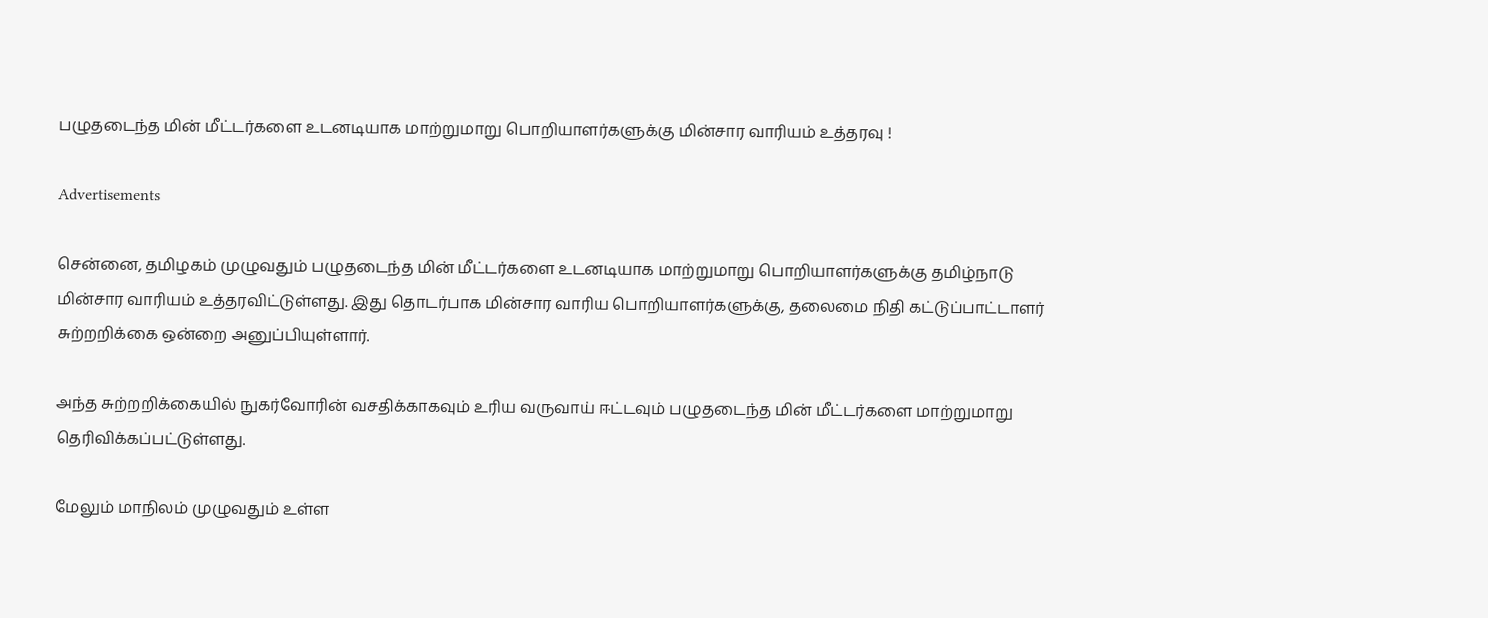பழுதடைந்த மின் மீட்டர்களை உடனடியாக மாற்றுமாறு பொறியாளர்களுக்கு மின்சார வாரியம் உத்தரவு !

Advertisements

சென்னை, தமிழகம் முழுவதும் பழுதடைந்த மின் மீட்டர்களை உடனடியாக மாற்றுமாறு பொறியாளர்களுக்கு தமிழ்நாடு மின்சார வாரியம் உத்தரவிட்டுள்ளது. இது தொடர்பாக மின்சார வாரிய பொறியாளர்களுக்கு, தலைமை நிதி கட்டுப்பாட்டாளர் சுற்றறிக்கை ஒன்றை அனுப்பியுள்ளார்.

அந்த சுற்றறிக்கையில் நுகர்வோரின் வசதிக்காகவும் உரிய வருவாய் ஈட்டவும் பழுதடைந்த மின் மீட்டர்களை மாற்றுமாறு தெரிவிக்கப்பட்டுள்ளது.

மேலும் மாநிலம் முழுவதும் உள்ள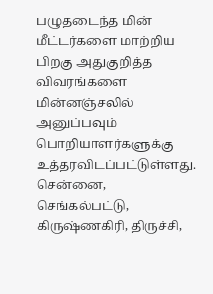பழுதடைந்த மின் மீட்டர்களை மாற்றிய பிறகு அதுகுறித்த விவரங்களை மின்னஞ்சலில் அனுப்பவும் பொறியாளர்களுக்கு உத்தரவிடப்பட்டுள்ளது. சென்னை, செங்கல்பட்டு, கிருஷ்ணகிரி, திருச்சி,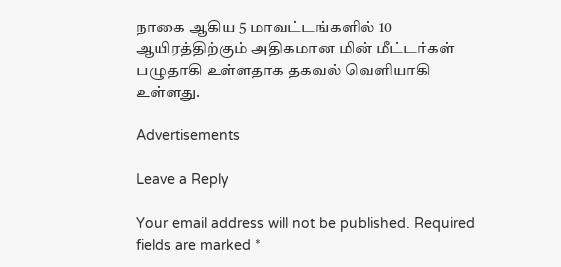நாகை ஆகிய 5 மாவட்டங்களில் 10 ஆயிரத்திற்கும் அதிகமான மின் மீட்டர்கள் பழுதாகி உள்ளதாக தகவல் வெளியாகி உள்ளது.

Advertisements

Leave a Reply

Your email address will not be published. Required fields are marked *